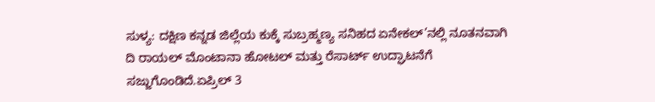ಸುಳ್ಯ: ದಕ್ಷಿಣ ಕನ್ನಡ ಜಿಲ್ಲೆಯ ಕುಕ್ಕೆ ಸುಬ್ರಹ್ಮಣ್ಯ ಸನಿಹದ ಏನೇಕಲ್’ನಲ್ಲಿ ನೂತನವಾಗಿ ದಿ ರಾಯಲ್ ಮೊಂಟಾನಾ ಹೋಟಲ್ ಮತ್ತು ರೆಸಾರ್ಟ್ ಉದ್ಘಾಟನೆಗೆ ಸಜ್ಜುಗೊಂಡಿದೆ.ಏಪ್ರಿಲ್ 3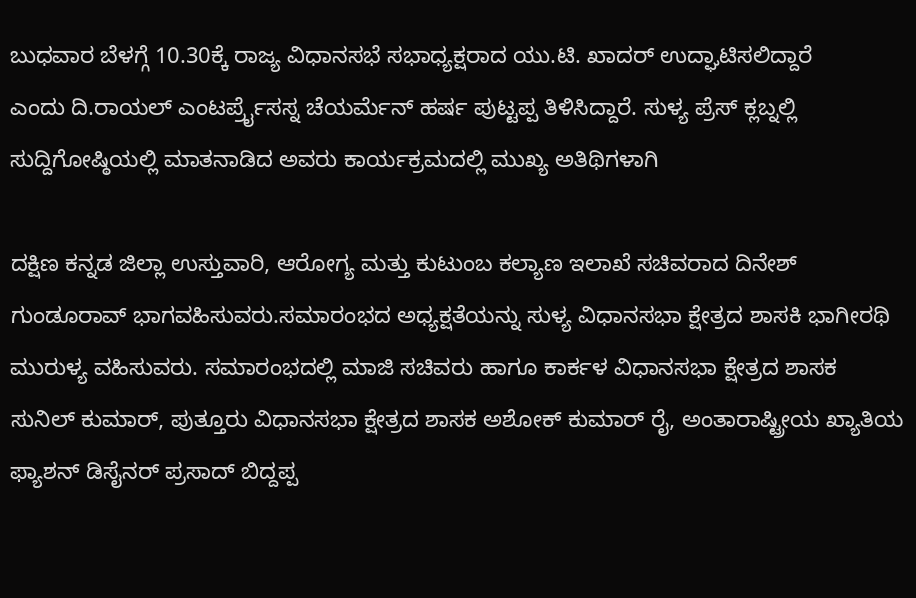ಬುಧವಾರ ಬೆಳಗ್ಗೆ 10.30ಕ್ಕೆ ರಾಜ್ಯ ವಿಧಾನಸಭೆ ಸಭಾಧ್ಯಕ್ಷರಾದ ಯು.ಟಿ. ಖಾದರ್ ಉದ್ಘಾಟಿಸಲಿದ್ದಾರೆ
ಎಂದು ದಿ.ರಾಯಲ್ ಎಂಟರ್ಪ್ರೈಸಸ್ನ ಚೆಯರ್ಮೆನ್ ಹರ್ಷ ಪುಟ್ಟಪ್ಪ ತಿಳಿಸಿದ್ದಾರೆ. ಸುಳ್ಯ ಪ್ರೆಸ್ ಕ್ಲಬ್ನಲ್ಲಿ ಸುದ್ದಿಗೋಷ್ಠಿಯಲ್ಲಿ ಮಾತನಾಡಿದ ಅವರು ಕಾರ್ಯಕ್ರಮದಲ್ಲಿ ಮುಖ್ಯ ಅತಿಥಿಗಳಾಗಿ

ದಕ್ಷಿಣ ಕನ್ನಡ ಜಿಲ್ಲಾ ಉಸ್ತುವಾರಿ, ಆರೋಗ್ಯ ಮತ್ತು ಕುಟುಂಬ ಕಲ್ಯಾಣ ಇಲಾಖೆ ಸಚಿವರಾದ ದಿನೇಶ್ ಗುಂಡೂರಾವ್ ಭಾಗವಹಿಸುವರು.ಸಮಾರಂಭದ ಅಧ್ಯಕ್ಷತೆಯನ್ನು ಸುಳ್ಯ ವಿಧಾನಸಭಾ ಕ್ಷೇತ್ರದ ಶಾಸಕಿ ಭಾಗೀರಥಿ ಮುರುಳ್ಯ ವಹಿಸುವರು. ಸಮಾರಂಭದಲ್ಲಿ ಮಾಜಿ ಸಚಿವರು ಹಾಗೂ ಕಾರ್ಕಳ ವಿಧಾನಸಭಾ ಕ್ಷೇತ್ರದ ಶಾಸಕ ಸುನಿಲ್ ಕುಮಾರ್, ಪುತ್ತೂರು ವಿಧಾನಸಭಾ ಕ್ಷೇತ್ರದ ಶಾಸಕ ಅಶೋಕ್ ಕುಮಾರ್ ರೈ, ಅಂತಾರಾಷ್ಟ್ರೀಯ ಖ್ಯಾತಿಯ ಫ್ಯಾಶನ್ ಡಿಸೈನರ್ ಪ್ರಸಾದ್ ಬಿದ್ದಪ್ಪ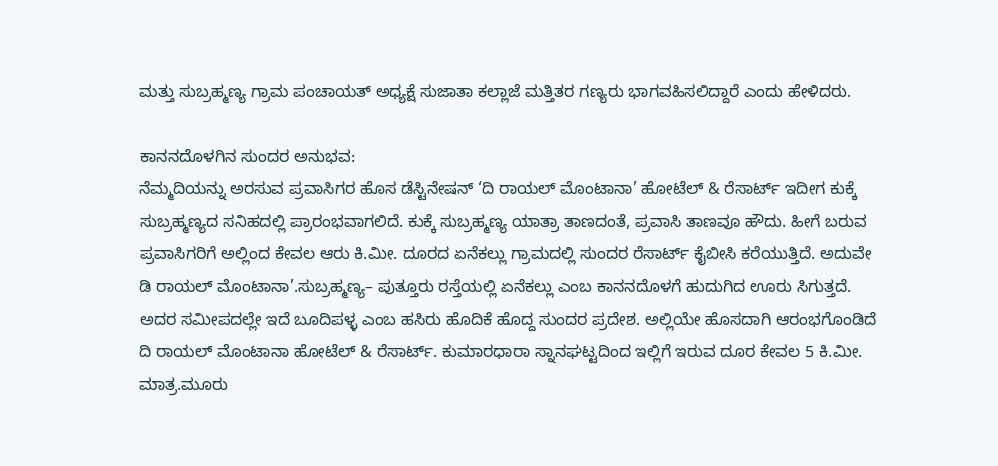ಮತ್ತು ಸುಬ್ರಹ್ಮಣ್ಯ ಗ್ರಾಮ ಪಂಚಾಯತ್ ಅಧ್ಯಕ್ಷೆ ಸುಜಾತಾ ಕಲ್ಲಾಜೆ ಮತ್ತಿತರ ಗಣ್ಯರು ಭಾಗವಹಿಸಲಿದ್ದಾರೆ ಎಂದು ಹೇಳಿದರು.

ಕಾನನದೊಳಗಿನ ಸುಂದರ ಅನುಭವ:
ನೆಮ್ಮದಿಯನ್ನು ಅರಸುವ ಪ್ರವಾಸಿಗರ ಹೊಸ ಡೆಸ್ಟಿನೇಷನ್ ‘ದಿ ರಾಯಲ್ ಮೊಂಟಾನಾ’ ಹೋಟೆಲ್ & ರೆಸಾರ್ಟ್ ಇದೀಗ ಕುಕ್ಕೆ ಸುಬ್ರಹ್ಮಣ್ಯದ ಸನಿಹದಲ್ಲಿ ಪ್ರಾರಂಭವಾಗಲಿದೆ. ಕುಕ್ಕೆ ಸುಬ್ರಹ್ಮಣ್ಯ ಯಾತ್ರಾ ತಾಣದಂತೆ, ಪ್ರವಾಸಿ ತಾಣವೂ ಹೌದು. ಹೀಗೆ ಬರುವ ಪ್ರವಾಸಿಗರಿಗೆ ಅಲ್ಲಿಂದ ಕೇವಲ ಆರು ಕಿ.ಮೀ. ದೂರದ ಏನೆಕಲ್ಲು ಗ್ರಾಮದಲ್ಲಿ ಸುಂದರ ರೆಸಾರ್ಟ್ ಕೈಬೀಸಿ ಕರೆಯುತ್ತಿದೆ. ಅದುವೇ ಡಿ ರಾಯಲ್ ಮೊಂಟಾನಾ’.ಸುಬ್ರಹ್ಮಣ್ಯ– ಪುತ್ತೂರು ರಸ್ತೆಯಲ್ಲಿ ಏನೆಕಲ್ಲು ಎಂಬ ಕಾನನದೊಳಗೆ ಹುದುಗಿದ ಊರು ಸಿಗುತ್ತದೆ. ಅದರ ಸಮೀಪದಲ್ಲೇ ಇದೆ ಬೂದಿಪಳ್ಳ ಎಂಬ ಹಸಿರು ಹೊದಿಕೆ ಹೊದ್ದ ಸುಂದರ ಪ್ರದೇಶ. ಅಲ್ಲಿಯೇ ಹೊಸದಾಗಿ ಆರಂಭಗೊಂಡಿದೆ ದಿ ರಾಯಲ್ ಮೊಂಟಾನಾ ಹೋಟೆಲ್ & ರೆಸಾರ್ಟ್. ಕುಮಾರಧಾರಾ ಸ್ನಾನಘಟ್ಟದಿಂದ ಇಲ್ಲಿಗೆ ಇರುವ ದೂರ ಕೇವಲ 5 ಕಿ.ಮೀ. ಮಾತ್ರ.ಮೂರು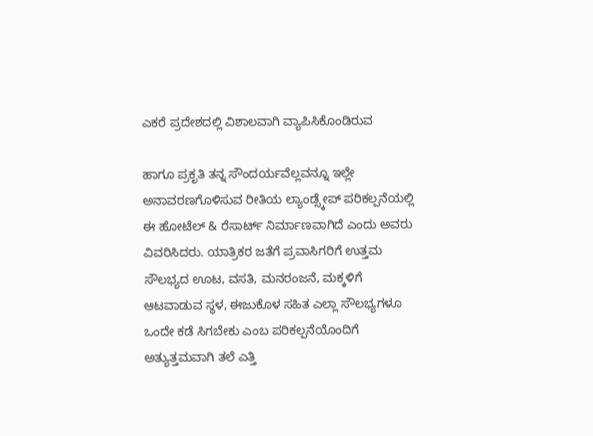ಎಕರೆ ಪ್ರದೇಶದಲ್ಲಿ ವಿಶಾಲವಾಗಿ ವ್ಯಾಪಿಸಿಕೊಂಡಿರುವ

ಹಾಗೂ ಪ್ರಕೃತಿ ತನ್ನ ಸೌಂದರ್ಯವೆಲ್ಲವನ್ನೂ ಇಲ್ಲೇ ಅನಾವರಣಗೊಳಿಸುವ ರೀತಿಯ ಲ್ಯಾಂಡ್ಸ್ಕೇಪ್ ಪರಿಕಲ್ಪನೆಯಲ್ಲಿ ಈ ಹೋಟೆಲ್ & ರೆಸಾರ್ಟ್ ನಿರ್ಮಾಣವಾಗಿದೆ ಎಂದು ಅವರು ವಿವರಿಸಿದರು. ಯಾತ್ರಿಕರ ಜತೆಗೆ ಪ್ರವಾಸಿಗರಿಗೆ ಉತ್ತಮ ಸೌಲಭ್ಯದ ಊಟ, ವಸತಿ, ಮನರಂಜನೆ, ಮಕ್ಕಳಿಗೆ ಆಟವಾಡುವ ಸ್ಥಳ, ಈಜುಕೊಳ ಸಹಿತ ಎಲ್ಲಾ ಸೌಲಭ್ಯಗಳೂ ಒಂದೇ ಕಡೆ ಸಿಗಬೇಕು ಎಂಬ ಪರಿಕಲ್ಪನೆಯೊಂದಿಗೆ ಅತ್ಯುತ್ತಮವಾಗಿ ತಲೆ ಎತ್ತಿ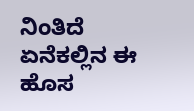ನಿಂತಿದೆ ಏನೆಕಲ್ಲಿನ ಈ ಹೊಸ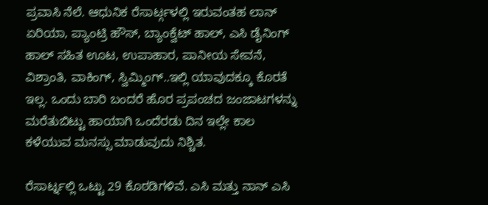ಪ್ರವಾಸಿ ನೆಲೆ. ಆಧುನಿಕ ರೆಸಾರ್ಟ್ಗಳಲ್ಲಿ ಇರುವಂತಹ ಲಾನ್ ಏರಿಯಾ, ಪ್ಯಾಂಟ್ರಿ ಹೌಸ್, ಬ್ಯಾಂಕ್ವೆಟ್ ಹಾಲ್, ಎಸಿ ಡೈನಿಂಗ್ ಹಾಲ್ ಸಹಿತ ಊಟ, ಉಪಾಹಾರ, ಪಾನೀಯ ಸೇವನೆ, ವಿಶ್ರಾಂತಿ, ವಾಕಿಂಗ್, ಸ್ವಿಮ್ಮಿಂಗ್..ಇಲ್ಲಿ ಯಾವುದಕ್ಕೂ ಕೊರತೆ ಇಲ್ಲ. ಒಂದು ಬಾರಿ ಬಂದರೆ ಹೊರ ಪ್ರಪಂಚದ ಜಂಜಾಟಗಳನ್ನು ಮರೆತುಬಿಟ್ಟು ಹಾಯಾಗಿ ಒಂದೆರಡು ದಿನ ಇಲ್ಲೇ ಕಾಲ ಕಳೆಯುವ ಮನಸ್ಸು ಮಾಡುವುದು ನಿಶ್ಚಿತ.

ರೆಸಾರ್ಟ್ನಲ್ಲಿ ಒಟ್ಟು 29 ಕೊಠಡಿಗಳಿವೆ. ಎಸಿ ಮತ್ತು ನಾನ್ ಎಸಿ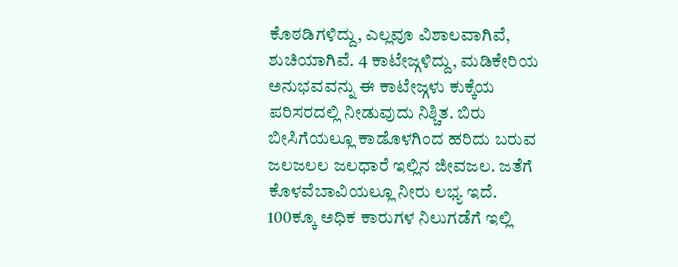ಕೊಠಡಿಗಳಿದ್ದು, ಎಲ್ಲವೂ ವಿಶಾಲವಾಗಿವೆ, ಶುಚಿಯಾಗಿವೆ. 4 ಕಾಟೇಜ್ಗಳಿದ್ದು, ಮಡಿಕೇರಿಯ ಅನುಭವವನ್ನು ಈ ಕಾಟೇಜ್ಗಳು ಕುಕ್ಕೆಯ ಪರಿಸರದಲ್ಲಿ ನೀಡುವುದು ನಿಶ್ಚಿತ. ಬಿರು ಬೀಸಿಗೆಯಲ್ಲೂ ಕಾಡೊಳಗಿಂದ ಹರಿದು ಬರುವ ಜಲಜಲಲ ಜಲಧಾರೆ ಇಲ್ಲಿನ ಜೀವಜಲ. ಜತೆಗೆ ಕೊಳವೆಬಾವಿಯಲ್ಲೂ ನೀರು ಲಭ್ಯ ಇದೆ. 100ಕ್ಕೂ ಅಧಿಕ ಕಾರುಗಳ ನಿಲುಗಡೆಗೆ ಇಲ್ಲಿ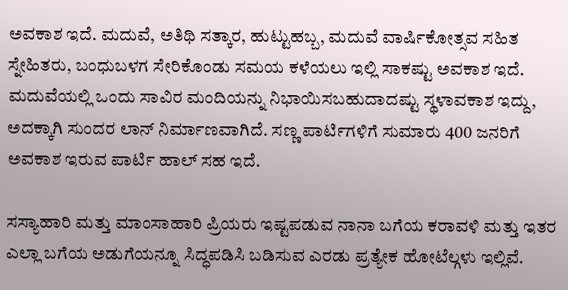ಅವಕಾಶ ಇದೆ. ಮದುವೆ, ಅತಿಥಿ ಸತ್ಕಾರ, ಹುಟ್ಟುಹಬ್ಬ, ಮದುವೆ ವಾರ್ಷಿಕೋತ್ಸವ ಸಹಿತ ಸ್ನೇಹಿತರು, ಬಂಧುಬಳಗ ಸೇರಿಕೊಂಡು ಸಮಯ ಕಳೆಯಲು ಇಲ್ಲಿ ಸಾಕಷ್ಟು ಅವಕಾಶ ಇದೆ. ಮದುವೆಯಲ್ಲಿ ಒಂದು ಸಾವಿರ ಮಂದಿಯನ್ನು ನಿಭಾಯಿಸಬಹುದಾದಷ್ಟು ಸ್ಥಳಾವಕಾಶ ಇದ್ದು, ಅದಕ್ಕಾಗಿ ಸುಂದರ ಲಾನ್ ನಿರ್ಮಾಣವಾಗಿದೆ. ಸಣ್ಣ ಪಾರ್ಟಿಗಳಿಗೆ ಸುಮಾರು 400 ಜನರಿಗೆ ಅವಕಾಶ ಇರುವ ಪಾರ್ಟಿ ಹಾಲ್ ಸಹ ಇದೆ.

ಸಸ್ಯಾಹಾರಿ ಮತ್ತು ಮಾಂಸಾಹಾರಿ ಪ್ರಿಯರು ಇಷ್ಟಪಡುವ ನಾನಾ ಬಗೆಯ ಕರಾವಳಿ ಮತ್ತು ಇತರ ಎಲ್ಲಾ ಬಗೆಯ ಅಡುಗೆಯನ್ನೂ ಸಿದ್ಧಪಡಿಸಿ ಬಡಿಸುವ ಎರಡು ಪ್ರತ್ಯೇಕ ಹೋಟೆಲ್ಗಳು ಇಲ್ಲಿವೆ.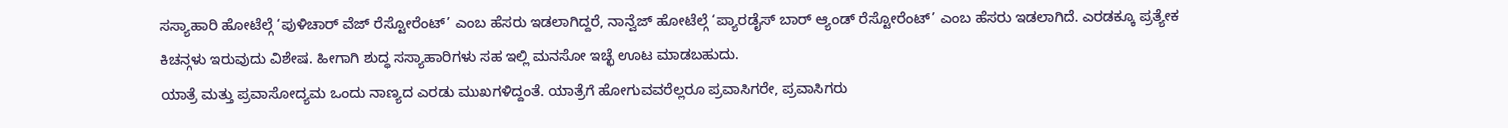ಸಸ್ಯಾಹಾರಿ ಹೋಟೆಲ್ಗೆ ‘ಪುಳಿಚಾರ್ ವೆಜ್ ರೆಸ್ಟೋರೆಂಟ್’ ಎಂಬ ಹೆಸರು ಇಡಲಾಗಿದ್ದರೆ, ನಾನ್ವೆಜ್ ಹೋಟೆಲ್ಗೆ ‘ಪ್ಯಾರಡೈಸ್ ಬಾರ್ ಆ್ಯಂಡ್ ರೆಸ್ಟೋರೆಂಟ್’ ಎಂಬ ಹೆಸರು ಇಡಲಾಗಿದೆ. ಎರಡಕ್ಕೂ ಪ್ರತ್ಯೇಕ ಕಿಚನ್ಗಳು ಇರುವುದು ವಿಶೇಷ. ಹೀಗಾಗಿ ಶುದ್ಧ ಸಸ್ಯಾಹಾರಿಗಳು ಸಹ ಇಲ್ಲಿ ಮನಸೋ ಇಚ್ಛೆ ಊಟ ಮಾಡಬಹುದು.
ಯಾತ್ರೆ ಮತ್ತು ಪ್ರವಾಸೋದ್ಯಮ ಒಂದು ನಾಣ್ಯದ ಎರಡು ಮುಖಗಳಿದ್ದಂತೆ. ಯಾತ್ರೆಗೆ ಹೋಗುವವರೆಲ್ಲರೂ ಪ್ರವಾಸಿಗರೇ, ಪ್ರವಾಸಿಗರು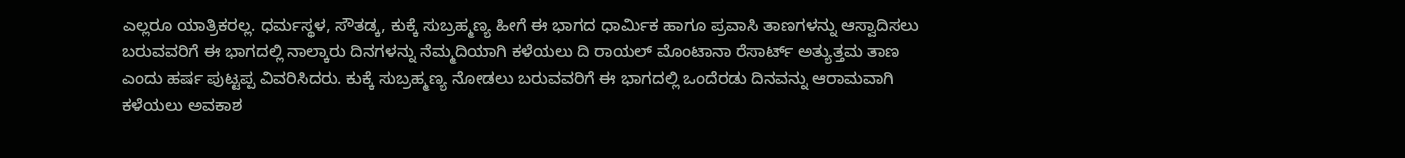ಎಲ್ಲರೂ ಯಾತ್ರಿಕರಲ್ಲ. ಧರ್ಮಸ್ಥಳ, ಸೌತಡ್ಕ, ಕುಕ್ಕೆ ಸುಬ್ರಹ್ಮಣ್ಯ ಹೀಗೆ ಈ ಭಾಗದ ಧಾರ್ಮಿಕ ಹಾಗೂ ಪ್ರವಾಸಿ ತಾಣಗಳನ್ನು ಆಸ್ವಾದಿಸಲು ಬರುವವರಿಗೆ ಈ ಭಾಗದಲ್ಲಿ ನಾಲ್ಕಾರು ದಿನಗಳನ್ನು ನೆಮ್ಮದಿಯಾಗಿ ಕಳೆಯಲು ದಿ ರಾಯಲ್ ಮೊಂಟಾನಾ ರೆಸಾರ್ಟ್ ಅತ್ಯುತ್ತಮ ತಾಣ ಎಂದು ಹರ್ಷ ಪುಟ್ಟಪ್ಪ ವಿವರಿಸಿದರು. ಕುಕ್ಕೆ ಸುಬ್ರಹ್ಮಣ್ಯ ನೋಡಲು ಬರುವವರಿಗೆ ಈ ಭಾಗದಲ್ಲಿ ಒಂದೆರಡು ದಿನವನ್ನು ಆರಾಮವಾಗಿ ಕಳೆಯಲು ಅವಕಾಶ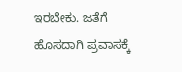ಇರಬೇಕು. ಜತೆಗೆ ಹೊಸದಾಗಿ ಪ್ರವಾಸಕ್ಕೆ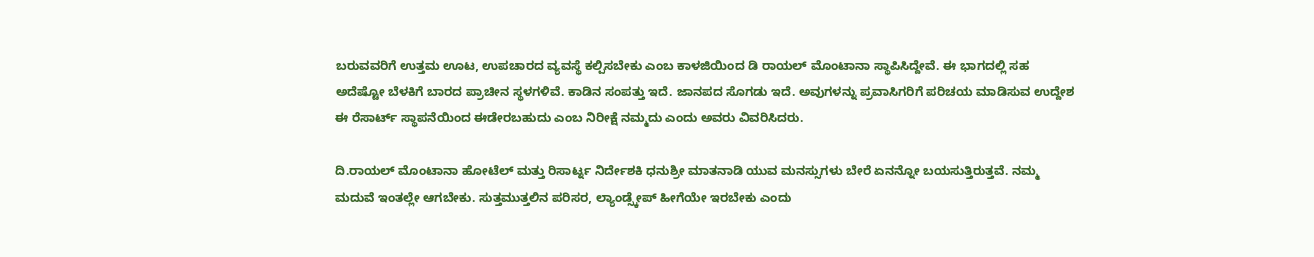ಬರುವವರಿಗೆ ಉತ್ತಮ ಊಟ, ಉಪಚಾರದ ವ್ಯವಸ್ಥೆ ಕಲ್ಪಿಸಬೇಕು ಎಂಬ ಕಾಳಜಿಯಿಂದ ಡಿ ರಾಯಲ್ ಮೊಂಟಾನಾ ಸ್ಥಾಪಿಸಿದ್ದೇವೆ. ಈ ಭಾಗದಲ್ಲಿ ಸಹ ಅದೆಷ್ಟೋ ಬೆಳಕಿಗೆ ಬಾರದ ಪ್ರಾಚೀನ ಸ್ಥಳಗಳಿವೆ. ಕಾಡಿನ ಸಂಪತ್ತು ಇದೆ. ಜಾನಪದ ಸೊಗಡು ಇದೆ. ಅವುಗಳನ್ನು ಪ್ರವಾಸಿಗರಿಗೆ ಪರಿಚಯ ಮಾಡಿಸುವ ಉದ್ದೇಶ ಈ ರೆಸಾರ್ಟ್ ಸ್ಥಾಪನೆಯಿಂದ ಈಡೇರಬಹುದು ಎಂಬ ನಿರೀಕ್ಷೆ ನಮ್ಮದು ಎಂದು ಅವರು ವಿವರಿಸಿದರು.

ದಿ.ರಾಯಲ್ ಮೊಂಟಾನಾ ಹೋಟೆಲ್ ಮತ್ತು ರಿಸಾರ್ಟ್ನ ನಿರ್ದೇಶಕಿ ಧನುಶ್ರೀ ಮಾತನಾಡಿ ಯುವ ಮನಸ್ಸುಗಳು ಬೇರೆ ಏನನ್ನೋ ಬಯಸುತ್ತಿರುತ್ತವೆ. ನಮ್ಮ ಮದುವೆ ಇಂತಲ್ಲೇ ಆಗಬೇಕು. ಸುತ್ತಮುತ್ತಲಿನ ಪರಿಸರ, ಲ್ಯಾಂಡ್ಸ್ಕೇಪ್ ಹೀಗೆಯೇ ಇರಬೇಕು ಎಂದು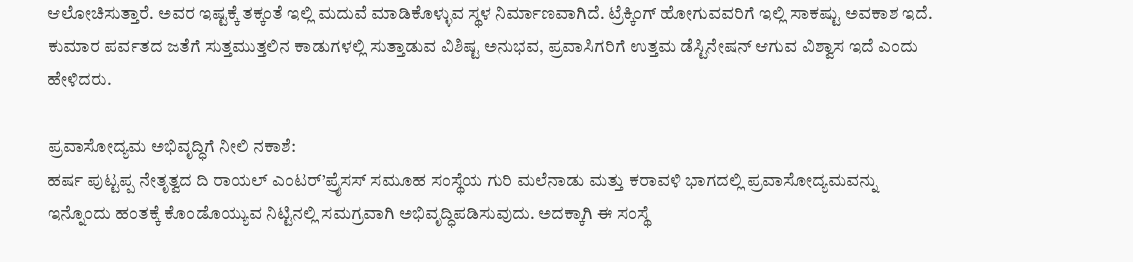ಆಲೋಚಿಸುತ್ತಾರೆ. ಅವರ ಇಷ್ಟಕ್ಕೆ ತಕ್ಕಂತೆ ಇಲ್ಲಿ ಮದುವೆ ಮಾಡಿಕೊಳ್ಳುವ ಸ್ಥಳ ನಿರ್ಮಾಣವಾಗಿದೆ. ಟ್ರೆಕ್ಕಿಂಗ್ ಹೋಗುವವರಿಗೆ ಇಲ್ಲಿ ಸಾಕಷ್ಟು ಅವಕಾಶ ಇದೆ. ಕುಮಾರ ಪರ್ವತದ ಜತೆಗೆ ಸುತ್ತಮುತ್ತಲಿನ ಕಾಡುಗಳಲ್ಲಿ ಸುತ್ತಾಡುವ ವಿಶಿಷ್ಟ ಅನುಭವ, ಪ್ರವಾಸಿಗರಿಗೆ ಉತ್ತಮ ಡೆಸ್ಟಿನೇಷನ್ ಆಗುವ ವಿಶ್ವಾಸ ಇದೆ ಎಂದು ಹೇಳಿದರು.

ಪ್ರವಾಸೋದ್ಯಮ ಅಭಿವೃದ್ಧಿಗೆ ನೀಲಿ ನಕಾಶೆ:
ಹರ್ಷ ಪುಟ್ಟಪ್ಪ ನೇತೃತ್ವದ ದಿ ರಾಯಲ್ ಎಂಟರ್’ಪ್ರೈಸಸ್ ಸಮೂಹ ಸಂಸ್ಥೆಯ ಗುರಿ ಮಲೆನಾಡು ಮತ್ತು ಕರಾವಳಿ ಭಾಗದಲ್ಲಿ ಪ್ರವಾಸೋದ್ಯಮವನ್ನು ಇನ್ನೊಂದು ಹಂತಕ್ಕೆ ಕೊಂಡೊಯ್ಯುವ ನಿಟ್ಟಿನಲ್ಲಿ ಸಮಗ್ರವಾಗಿ ಅಭಿವೃದ್ಧಿಪಡಿಸುವುದು. ಅದಕ್ಕಾಗಿ ಈ ಸಂಸ್ಥೆ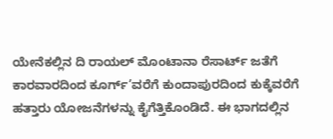ಯೇನೆಕಲ್ಲಿನ ದಿ ರಾಯಲ್ ಮೊಂಟಾನಾ ರೆಸಾರ್ಟ್ ಜತೆಗೆ ಕಾರವಾರದಿಂದ ಕೂರ್ಗ್’ವರೆಗೆ ಕುಂದಾಪುರದಿಂದ ಕುಕ್ಕೆವರೆಗೆ ಹತ್ತಾರು ಯೋಜನೆಗಳನ್ನು ಕೈಗೆತ್ತಿಕೊಂಡಿದೆ. ಈ ಭಾಗದಲ್ಲಿನ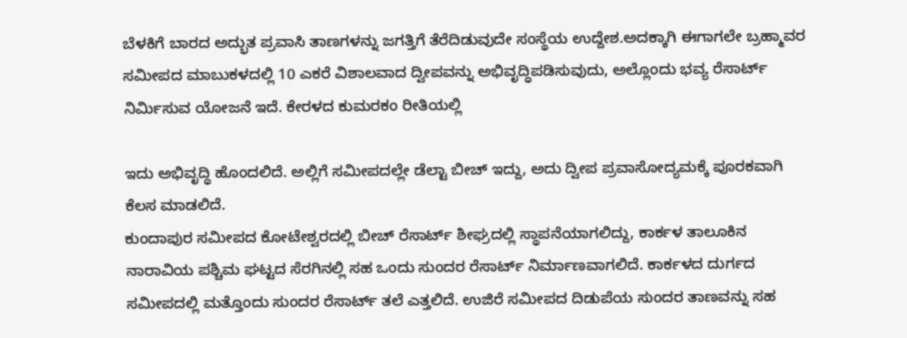ಬೆಳಕಿಗೆ ಬಾರದ ಅದ್ಭುತ ಪ್ರವಾಸಿ ತಾಣಗಳನ್ನು ಜಗತ್ತಿಗೆ ತೆರೆದಿಡುವುದೇ ಸಂಸ್ಥೆಯ ಉದ್ದೇಶ.ಅದಕ್ಕಾಗಿ ಈಗಾಗಲೇ ಬ್ರಹ್ಮಾವರ ಸಮೀಪದ ಮಾಬುಕಳದಲ್ಲಿ 10 ಎಕರೆ ವಿಶಾಲವಾದ ದ್ವೀಪವನ್ನು ಅಭಿವೃದ್ಧಿಪಡಿಸುವುದು, ಅಲ್ಲೊಂದು ಭವ್ಯ ರೆಸಾರ್ಟ್ ನಿರ್ಮಿಸುವ ಯೋಜನೆ ಇದೆ. ಕೇರಳದ ಕುಮರಕಂ ರೀತಿಯಲ್ಲಿ

ಇದು ಅಭಿವೃದ್ಧಿ ಹೊಂದಲಿದೆ. ಅಲ್ಲಿಗೆ ಸಮೀಪದಲ್ಲೇ ಡೆಲ್ಟಾ ಬೀಚ್ ಇದ್ದು, ಅದು ದ್ವೀಪ ಪ್ರವಾಸೋದ್ಯಮಕ್ಕೆ ಪೂರಕವಾಗಿ ಕೆಲಸ ಮಾಡಲಿದೆ.
ಕುಂದಾಪುರ ಸಮೀಪದ ಕೋಟೇಶ್ವರದಲ್ಲಿ ಬೀಚ್ ರೆಸಾರ್ಟ್ ಶೀಘ್ರದಲ್ಲಿ ಸ್ಥಾಪನೆಯಾಗಲಿದ್ದು, ಕಾರ್ಕಳ ತಾಲೂಕಿನ ನಾರಾವಿಯ ಪಶ್ಚಿಮ ಘಟ್ಟದ ಸೆರಗಿನಲ್ಲಿ ಸಹ ಒಂದು ಸುಂದರ ರೆಸಾರ್ಟ್ ನಿರ್ಮಾಣವಾಗಲಿದೆ. ಕಾರ್ಕಳದ ದುರ್ಗದ ಸಮೀಪದಲ್ಲಿ ಮತ್ತೊಂದು ಸುಂದರ ರೆಸಾರ್ಟ್ ತಲೆ ಎತ್ತಲಿದೆ. ಉಜಿರೆ ಸಮೀಪದ ದಿಡುಪೆಯ ಸುಂದರ ತಾಣವನ್ನು ಸಹ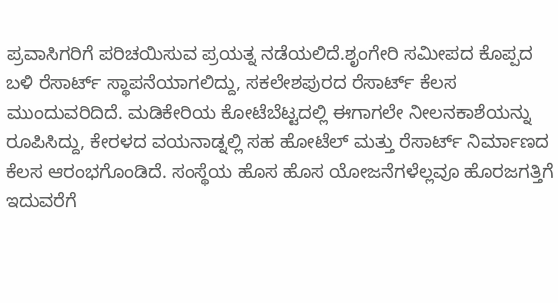ಪ್ರವಾಸಿಗರಿಗೆ ಪರಿಚಯಿಸುವ ಪ್ರಯತ್ನ ನಡೆಯಲಿದೆ.ಶೃಂಗೇರಿ ಸಮೀಪದ ಕೊಪ್ಪದ ಬಳಿ ರೆಸಾರ್ಟ್ ಸ್ಥಾಪನೆಯಾಗಲಿದ್ದು, ಸಕಲೇಶಪುರದ ರೆಸಾರ್ಟ್ ಕೆಲಸ ಮುಂದುವರಿದಿದೆ. ಮಡಿಕೇರಿಯ ಕೋಟೆಬೆಟ್ಟದಲ್ಲಿ ಈಗಾಗಲೇ ನೀಲನಕಾಶೆಯನ್ನು ರೂಪಿಸಿದ್ದು, ಕೇರಳದ ವಯನಾಡ್ನಲ್ಲಿ ಸಹ ಹೋಟೆಲ್ ಮತ್ತು ರೆಸಾರ್ಟ್ ನಿರ್ಮಾಣದ ಕೆಲಸ ಆರಂಭಗೊಂಡಿದೆ. ಸಂಸ್ಥೆಯ ಹೊಸ ಹೊಸ ಯೋಜನೆಗಳೆಲ್ಲವೂ ಹೊರಜಗತ್ತಿಗೆ ಇದುವರೆಗೆ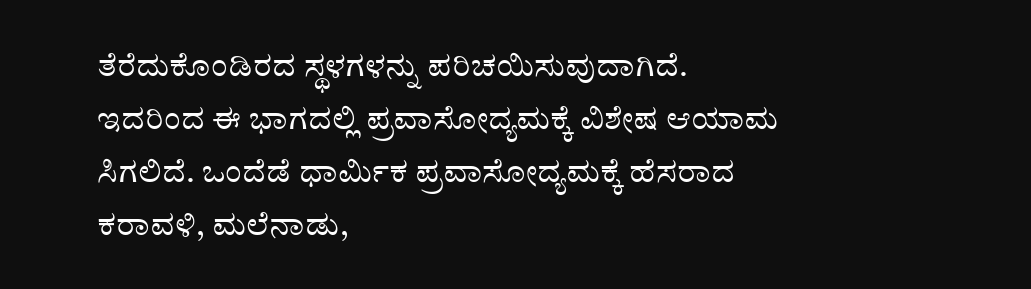ತೆರೆದುಕೊಂಡಿರದ ಸ್ಥಳಗಳನ್ನು ಪರಿಚಯಿಸುವುದಾಗಿದೆ. ಇದರಿಂದ ಈ ಭಾಗದಲ್ಲಿ ಪ್ರವಾಸೋದ್ಯಮಕ್ಕೆ ವಿಶೇಷ ಆಯಾಮ ಸಿಗಲಿದೆ. ಒಂದೆಡೆ ಧಾರ್ಮಿಕ ಪ್ರವಾಸೋದ್ಯಮಕ್ಕೆ ಹೆಸರಾದ ಕರಾವಳಿ, ಮಲೆನಾಡು,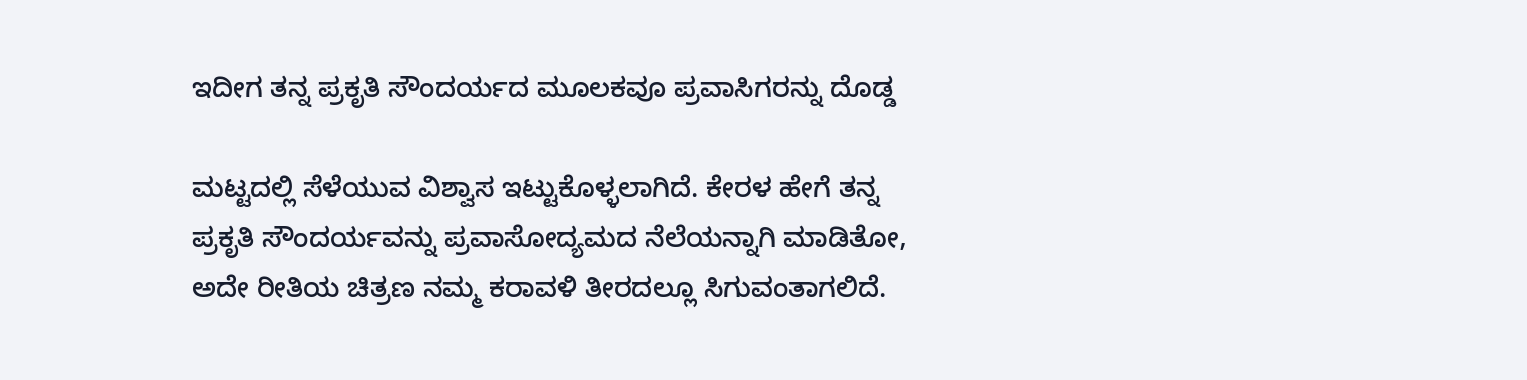ಇದೀಗ ತನ್ನ ಪ್ರಕೃತಿ ಸೌಂದರ್ಯದ ಮೂಲಕವೂ ಪ್ರವಾಸಿಗರನ್ನು ದೊಡ್ಡ

ಮಟ್ಟದಲ್ಲಿ ಸೆಳೆಯುವ ವಿಶ್ವಾಸ ಇಟ್ಟುಕೊಳ್ಳಲಾಗಿದೆ. ಕೇರಳ ಹೇಗೆ ತನ್ನ ಪ್ರಕೃತಿ ಸೌಂದರ್ಯವನ್ನು ಪ್ರವಾಸೋದ್ಯಮದ ನೆಲೆಯನ್ನಾಗಿ ಮಾಡಿತೋ, ಅದೇ ರೀತಿಯ ಚಿತ್ರಣ ನಮ್ಮ ಕರಾವಳಿ ತೀರದಲ್ಲೂ ಸಿಗುವಂತಾಗಲಿದೆ.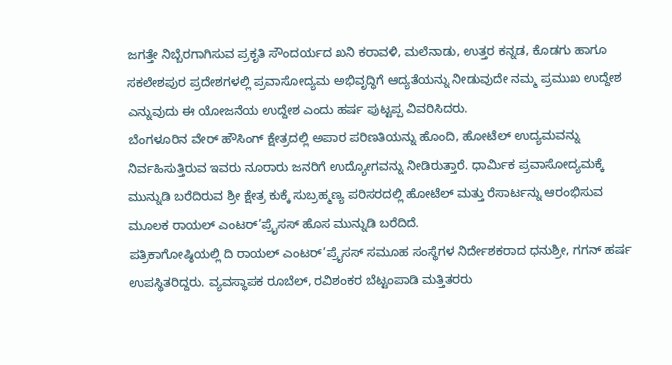ಜಗತ್ತೇ ನಿಬ್ಬೆರಗಾಗಿಸುವ ಪ್ರಕೃತಿ ಸೌಂದರ್ಯದ ಖನಿ ಕರಾವಳಿ, ಮಲೆನಾಡು, ಉತ್ತರ ಕನ್ನಡ, ಕೊಡಗು ಹಾಗೂ ಸಕಲೇಶಪುರ ಪ್ರದೇಶಗಳಲ್ಲಿ ಪ್ರವಾಸೋದ್ಯಮ ಅಭಿವೃದ್ಧಿಗೆ ಆದ್ಯತೆಯನ್ನು ನೀಡುವುದೇ ನಮ್ಮ ಪ್ರಮುಖ ಉದ್ದೇಶ ಎನ್ನುವುದು ಈ ಯೋಜನೆಯ ಉದ್ದೇಶ ಎಂದು ಹರ್ಷ ಪುಟ್ಟಪ್ಪ ವಿವರಿಸಿದರು.
ಬೆಂಗಳೂರಿನ ವೇರ್ ಹೌಸಿಂಗ್ ಕ್ಷೇತ್ರದಲ್ಲಿ ಅಪಾರ ಪರಿಣತಿಯನ್ನು ಹೊಂದಿ, ಹೋಟೆಲ್ ಉದ್ಯಮವನ್ನು ನಿರ್ವಹಿಸುತ್ತಿರುವ ಇವರು ನೂರಾರು ಜನರಿಗೆ ಉದ್ಯೋಗವನ್ನು ನೀಡಿರುತ್ತಾರೆ. ಧಾರ್ಮಿಕ ಪ್ರವಾಸೋದ್ಯಮಕ್ಕೆ ಮುನ್ನುಡಿ ಬರೆದಿರುವ ಶ್ರೀ ಕ್ಷೇತ್ರ ಕುಕ್ಕೆ ಸುಬ್ರಹ್ಮಣ್ಯ ಪರಿಸರದಲ್ಲಿ ಹೋಟೆಲ್ ಮತ್ತು ರೆಸಾರ್ಟನ್ನು ಆರಂಭಿಸುವ ಮೂಲಕ ರಾಯಲ್ ಎಂಟರ್’ಪ್ರೈಸಸ್ ಹೊಸ ಮುನ್ನುಡಿ ಬರೆದಿದೆ.
ಪತ್ರಿಕಾಗೋಷ್ಠಿಯಲ್ಲಿ ದಿ ರಾಯಲ್ ಎಂಟರ್’ಪ್ರೈಸಸ್ ಸಮೂಹ ಸಂಸ್ಥೆಗಳ ನಿರ್ದೇಶಕರಾದ ಧನುಶ್ರೀ, ಗಗನ್ ಹರ್ಷ ಉಪಸ್ಥಿತರಿದ್ದರು. ವ್ಯವಸ್ಥಾಪಕ ರೂಬೆಲ್, ರವಿಶಂಕರ ಬೆಟ್ಟಂಪಾಡಿ ಮತ್ತಿತರರು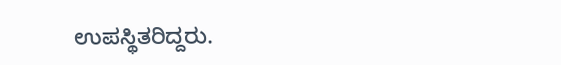ಉಪಸ್ಥಿತರಿದ್ದರು.